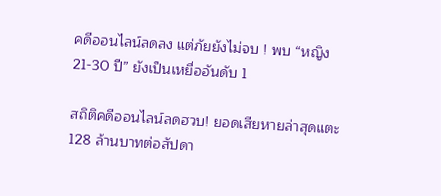คดีออนไลน์ลดลง แต่ภัยยังไม่จบ ! พบ “หญิง 21-30 ปี” ยังเป็นเหยื่ออันดับ 1

สถิติคดีออนไลน์ลดฮวบ! ยอดเสียหายล่าสุดแตะ 128 ล้านบาทต่อสัปดา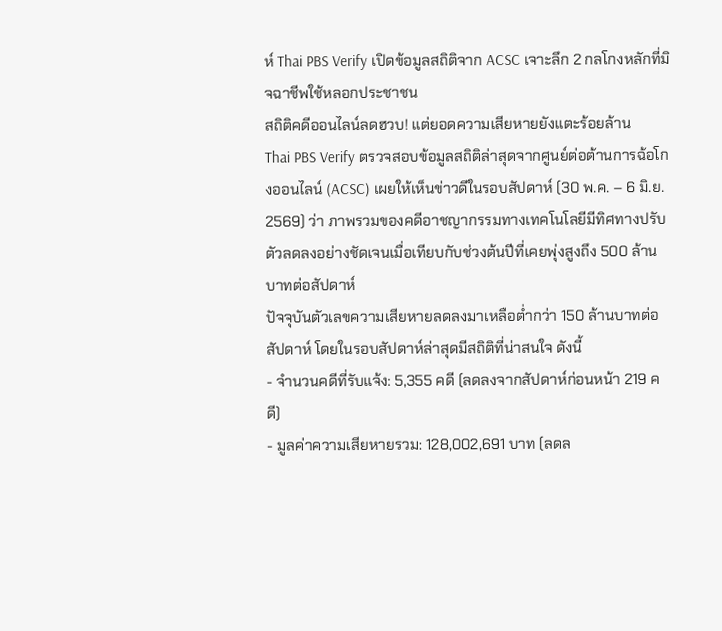ห์ Thai PBS Verify เปิดข้อมูลสถิติจาก ACSC เจาะลึก 2 กลโกงหลักที่มิจฉาชีพใช้หลอกประชาชน
สถิติคดีออนไลน์ลดฮวบ! แต่ยอดความเสียหายยังแตะร้อยล้าน
Thai PBS Verify ตรวจสอบข้อมูลสถิติล่าสุดจากศูนย์ต่อต้านการฉ้อโกงออนไลน์ (ACSC) เผยให้เห็นข่าวดีในรอบสัปดาห์ (30 พ.ค. – 6 มิ.ย. 2569) ว่า ภาพรวมของคดีอาชญากรรมทางเทคโนโลยีมีทิศทางปรับตัวลดลงอย่างชัดเจนเมื่อเทียบกับช่วงต้นปีที่เคยพุ่งสูงถึง 500 ล้านบาทต่อสัปดาห์
ปัจจุบันตัวเลขความเสียหายลดลงมาเหลือต่ำกว่า 150 ล้านบาทต่อสัปดาห์ โดยในรอบสัปดาห์ล่าสุดมีสถิติที่น่าสนใจ ดังนี้
- จำนวนคดีที่รับแจ้ง: 5,355 คดี (ลดลงจากสัปดาห์ก่อนหน้า 219 คดี)
- มูลค่าความเสียหายรวม: 128,002,691 บาท (ลดล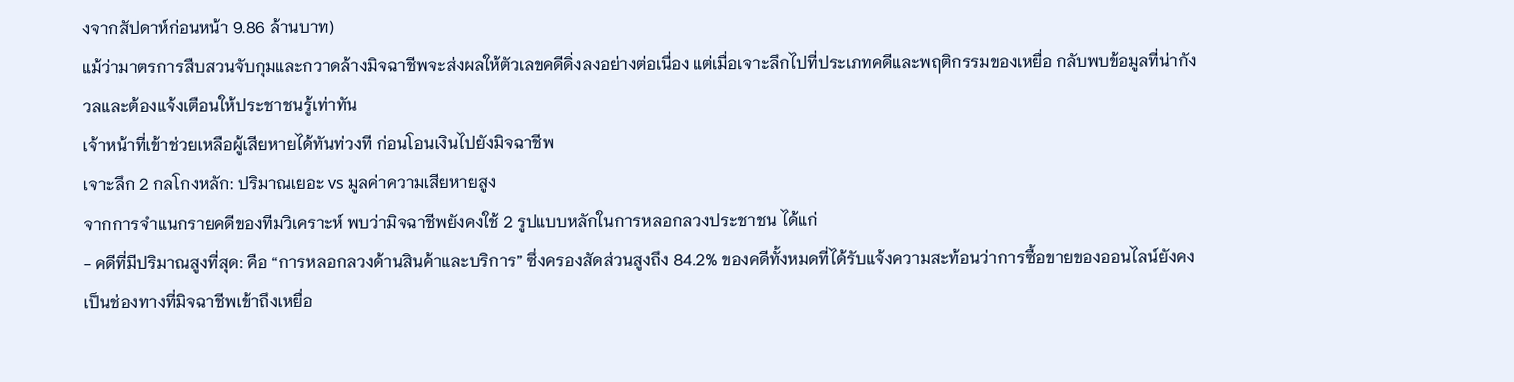งจากสัปดาห์ก่อนหน้า 9.86 ล้านบาท)
แม้ว่ามาตรการสืบสวนจับกุมและกวาดล้างมิจฉาชีพจะส่งผลให้ตัวเลขคดีดิ่งลงอย่างต่อเนื่อง แต่เมื่อเจาะลึกไปที่ประเภทคดีและพฤติกรรมของเหยื่อ กลับพบข้อมูลที่น่ากังวลและต้องแจ้งเตือนให้ประชาชนรู้เท่าทัน
เจ้าหน้าที่เข้าช่วยเหลือผู้เสียหายได้ทันท่วงที ก่อนโอนเงินไปยังมิจฉาชีพ
เจาะลึก 2 กลโกงหลัก: ปริมาณเยอะ vs มูลค่าความเสียหายสูง
จากการจำแนกรายคดีของทีมวิเคราะห์ พบว่ามิจฉาชีพยังคงใช้ 2 รูปแบบหลักในการหลอกลวงประชาชน ได้แก่
- คดีที่มีปริมาณสูงที่สุด: คือ “การหลอกลวงด้านสินค้าและบริการ” ซึ่งครองสัดส่วนสูงถึง 84.2% ของคดีทั้งหมดที่ได้รับแจ้งความสะท้อนว่าการซื้อขายของออนไลน์ยังคงเป็นช่องทางที่มิจฉาชีพเข้าถึงเหยื่อ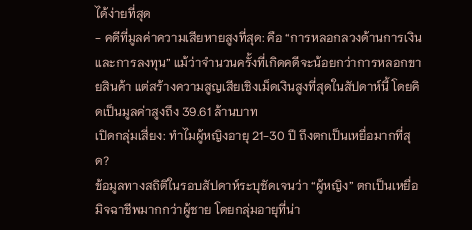ได้ง่ายที่สุด
- คดีที่มูลค่าความเสียหายสูงที่สุด: คือ “การหลอกลวงด้านการเงินและการลงทุน” แม้ว่าจำนวนครั้งที่เกิดคดีจะน้อยกว่าการหลอกขายสินค้า แต่สร้างความสูญเสียเชิงเม็ดเงินสูงที่สุดในสัปดาห์นี้ โดยคิดเป็นมูลค่าสูงถึง 39.61 ล้านบาท
เปิดกลุ่มเสี่ยง: ทำไมผู้หญิงอายุ 21-30 ปี ถึงตกเป็นเหยื่อมากที่สุด?
ข้อมูลทางสถิติในรอบสัปดาห์ระบุชัดเจนว่า “ผู้หญิง” ตกเป็นเหยื่อมิจฉาชีพมากกว่าผู้ชาย โดยกลุ่มอายุที่น่า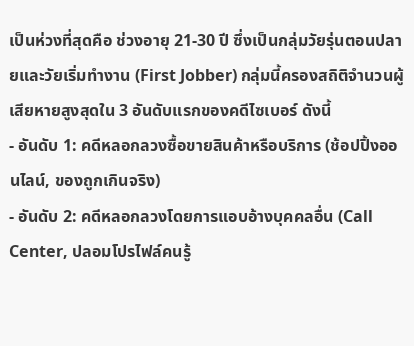เป็นห่วงที่สุดคือ ช่วงอายุ 21-30 ปี ซึ่งเป็นกลุ่มวัยรุ่นตอนปลายและวัยเริ่มทำงาน (First Jobber) กลุ่มนี้ครองสถิติจำนวนผู้เสียหายสูงสุดใน 3 อันดับแรกของคดีไซเบอร์ ดังนี้
- อันดับ 1: คดีหลอกลวงซื้อขายสินค้าหรือบริการ (ช้อปปิ้งออนไลน์, ของถูกเกินจริง)
- อันดับ 2: คดีหลอกลวงโดยการแอบอ้างบุคคลอื่น (Call Center, ปลอมโปรไฟล์คนรู้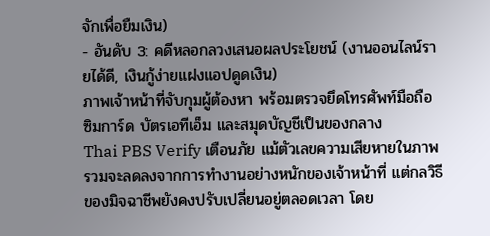จักเพื่อยืมเงิน)
- อันดับ 3: คดีหลอกลวงเสนอผลประโยชน์ (งานออนไลน์รายได้ดี, เงินกู้ง่ายแฝงแอปดูดเงิน)
ภาพเจ้าหน้าที่จับกุมผู้ต้องหา พร้อมตรวจยึดโทรศัพท์มือถือ ซิมการ์ด บัตรเอทีเอ็ม และสมุดบัญชีเป็นของกลาง
Thai PBS Verify เตือนภัย แม้ตัวเลขความเสียหายในภาพรวมจะลดลงจากการทำงานอย่างหนักของเจ้าหน้าที่ แต่กลวิธีของมิจฉาชีพยังคงปรับเปลี่ยนอยู่ตลอดเวลา โดย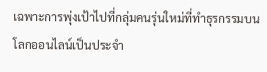เฉพาะการพุ่งเป้าไปที่กลุ่มคนรุ่นใหม่ที่ทำธุรกรรมบนโลกออนไลน์เป็นประจำ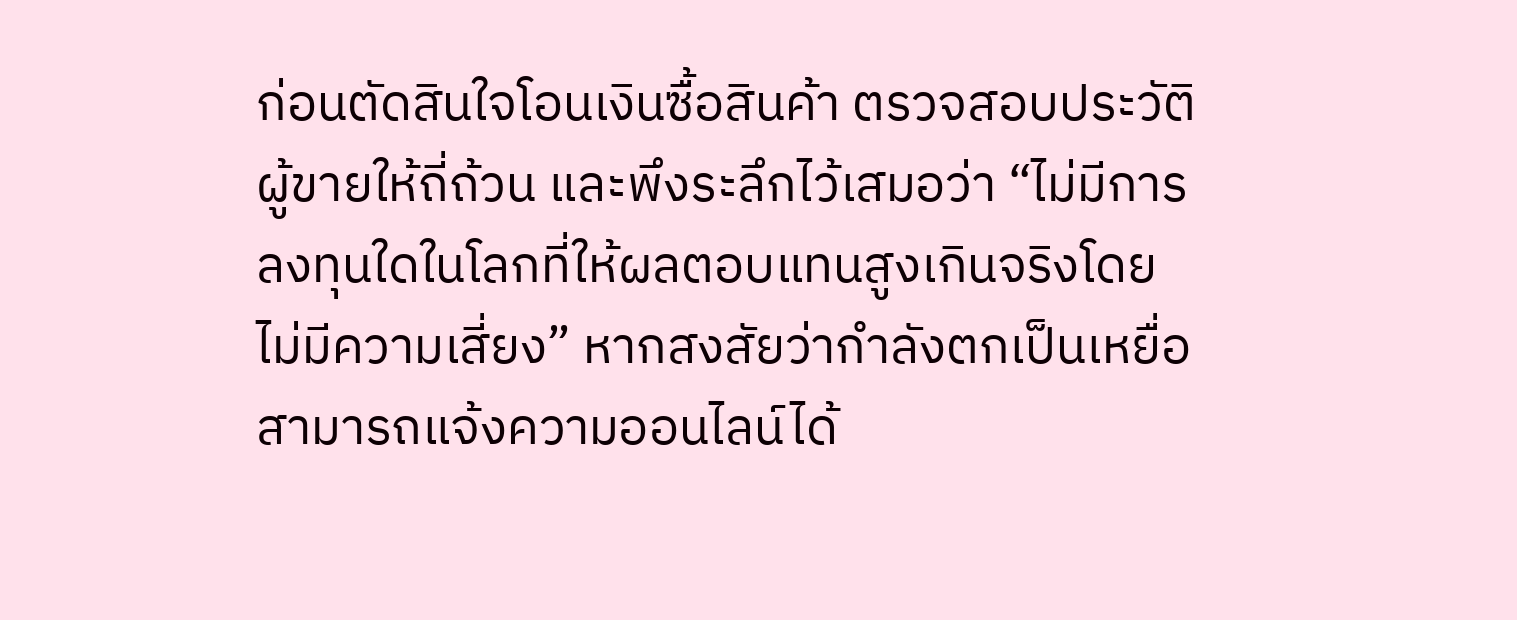ก่อนตัดสินใจโอนเงินซื้อสินค้า ตรวจสอบประวัติผู้ขายให้ถี่ถ้วน และพึงระลึกไว้เสมอว่า “ไม่มีการลงทุนใดในโลกที่ให้ผลตอบแทนสูงเกินจริงโดยไม่มีความเสี่ยง” หากสงสัยว่ากำลังตกเป็นเหยื่อ สามารถแจ้งความออนไลน์ได้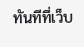ทันทีที่เว็บ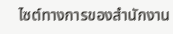ไซต์ทางการของสำนักงาน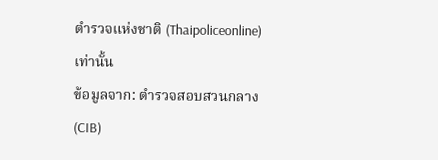ตำรวจแห่งชาติ (Thaipoliceonline) เท่านั้น
ข้อมูลจาก: ตำรวจสอบสวนกลาง (CIB)